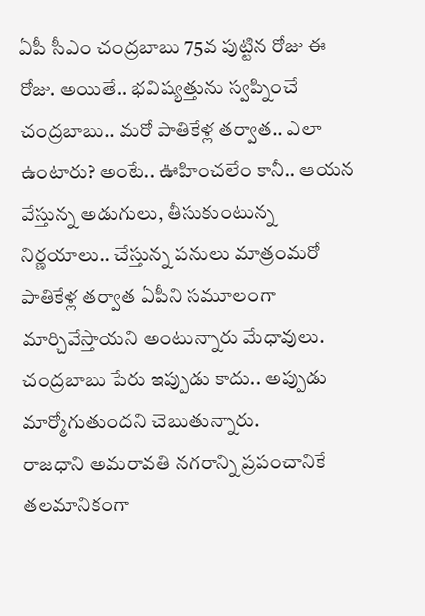ఏపీ సీఎం చంద్రబాబు 75వ పుట్టిన రోజు ఈ రోజు. అయితే.. భవిష్యత్తును స్వప్నించే చంద్రబాబు.. మరో పాతికేళ్ల తర్వాత.. ఎలా ఉంటారు? అంటే.. ఊహించలేం కానీ.. ఆయన వేస్తున్న అడుగులు, తీసుకుంటున్న నిర్ణయాలు.. చేస్తున్న పనులు మాత్రంమరో పాతికేళ్ల తర్వాత ఏపీని సమూలంగా మార్చివేస్తాయని అంటున్నారు మేధావులు. చంద్రబాబు పేరు ఇప్పుడు కాదు.. అప్పుడు మార్మోగుతుందని చెబుతున్నారు.
రాజధాని అమరావతి నగరాన్ని ప్రపంచానికే తలమానికంగా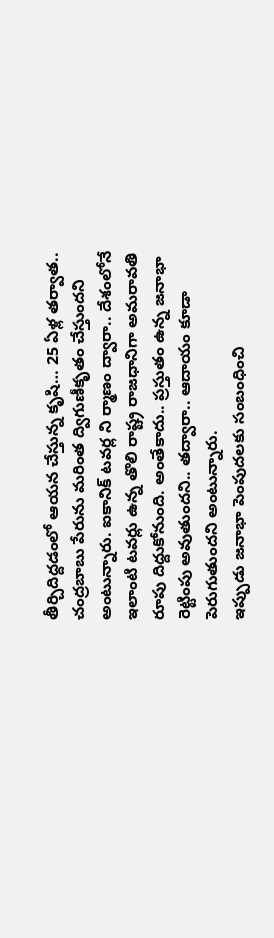తీర్చిదిద్దడంలో ఆయన చేస్తున్న కృషి… 25 ఏళ్ల తర్వాత.. చంద్రబాబు పేరును మరింత ద్విగుణీకృతం చేస్తుందని అంటున్నారు. ఐకానిక్ టవర్ల ని ర్మాణం ద్వారా.. దేశంలోనే ఇలాంటి టవర్లు ఉన్న తొలి రాష్ట్ర రాజధానిగా అమరావతి రూపు దిద్దుకోనుంది. అంతేకాదు.. ప్రస్తుతం ఉన్న జనాభా రెట్టింపు అవుతుందని.. తద్వారా.. ఆదాయం కూడా పెరుగుతుందని అంటున్నారు.
ఇప్పుడు జనాభా పెంపుదలకు సంబంధించి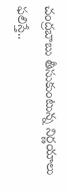చంద్రబాబు తీసుకుంటున్న నిర్ణయాలు ఫలిస్తే..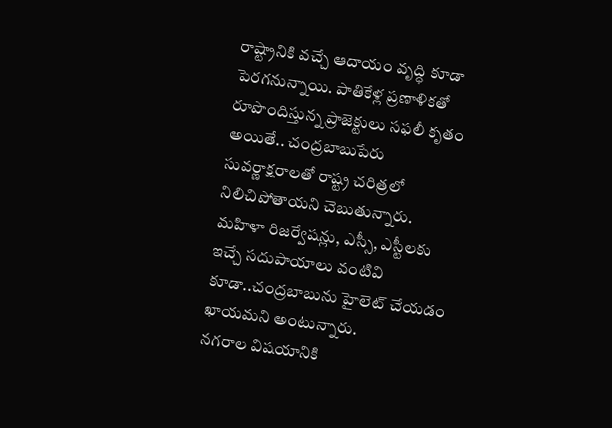రాష్ట్రానికి వచ్చే ఆదాయం వృద్ధి కూడా పెరగనున్నాయి. పాతికేళ్ల ప్రణాళికతో రూపొందిస్తున్న ప్రాజెక్టులు సఫలీ కృతం అయితే.. చంద్రబాబుపేరు సువర్ణాక్షరాలతో రాష్ట్ర చరిత్రలో నిలిచిపోతాయని చెబుతున్నారు. మహిళా రిజర్వేషన్లు, ఎస్సీ, ఎస్టీలకు ఇచ్చే సదుపాయాలు వంటివి కూడా..చంద్రబాబును హైలెట్ చేయడం ఖాయమని అంటున్నారు.
నగరాల విషయానికి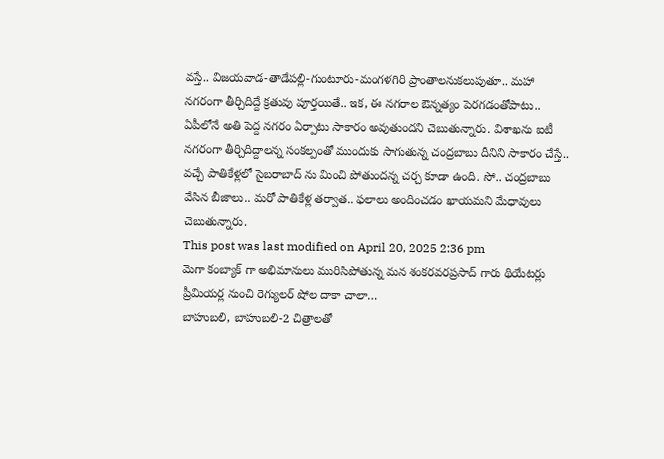వస్తే.. విజయవాడ-తాడేపల్లి-గుంటూరు-మంగళగిరి ప్రాంతాలనుకలుపుతూ.. మహా నగరంగా తీర్చిదిద్దే క్రతువు పూర్తయితే.. ఇక, ఈ నగరాల ఔన్నత్యం పెరగడంతోపాటు.. ఏపీలోనే అతి పెద్ద నగరం ఏర్పాటు సాకారం అవుతుందని చెబుతున్నారు. విశాఖను ఐటీ నగరంగా తీర్చిదిద్దాలన్న సంకల్పంతో ముందుకు సాగుతున్న చంద్రబాబు దీనిని సాకారం చేస్తే.. వచ్చే పాతికేళ్లలో సైబరాబాద్ ను మించి పోతుందన్న చర్చ కూడా ఉంది. సో.. చంద్రబాబు వేసిన బీజాలు.. మరో పాతికేళ్ల తర్వాత.. ఫలాలు అందించడం ఖాయమని మేధావులు చెబుతున్నారు.
This post was last modified on April 20, 2025 2:36 pm
మెగా కంబ్యాక్ గా అభిమానులు మురిసిపోతున్న మన శంకరవరప్రసాద్ గారు థియేటర్లు ప్రీమియర్ల నుంచి రెగ్యులర్ షోల దాకా చాలా…
బాహుబలి, బాహుబలి-2 చిత్రాలతో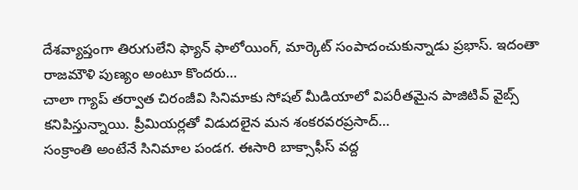దేశవ్యాప్తంగా తిరుగులేని ఫ్యాన్ ఫాలోయింగ్, మార్కెట్ సంపాదంచుకున్నాడు ప్రభాస్. ఇదంతా రాజమౌళి పుణ్యం అంటూ కొందరు…
చాలా గ్యాప్ తర్వాత చిరంజీవి సినిమాకు సోషల్ మీడియాలో విపరీతమైన పాజిటివ్ వైబ్స్ కనిపిస్తున్నాయి. ప్రీమియర్లతో విడుదలైన మన శంకరవరప్రసాద్…
సంక్రాంతి అంటేనే సినిమాల పండగ. ఈసారి బాక్సాఫీస్ వద్ద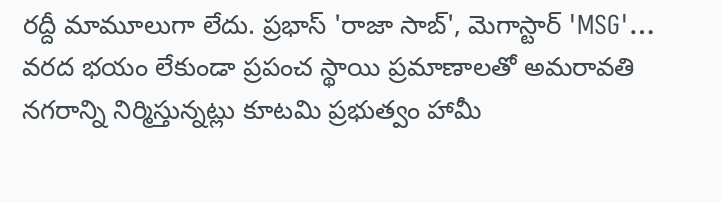రద్దీ మామూలుగా లేదు. ప్రభాస్ 'రాజా సాబ్', మెగాస్టార్ 'MSG'…
వరద భయం లేకుండా ప్రపంచ స్థాయి ప్రమాణాలతో అమరావతి నగరాన్ని నిర్మిస్తున్నట్లు కూటమి ప్రభుత్వం హామీ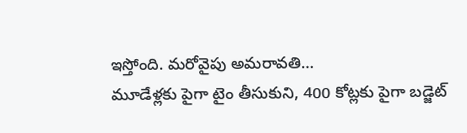ఇస్తోంది. మరోవైపు అమరావతి…
మూడేళ్లకు పైగా టైం తీసుకుని, 400 కోట్లకు పైగా బడ్జెట్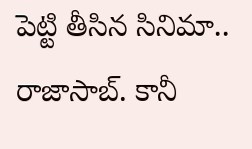పెట్టి తీసిన సినిమా.. రాజాసాబ్. కానీ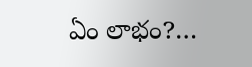ఏం లాభం?…